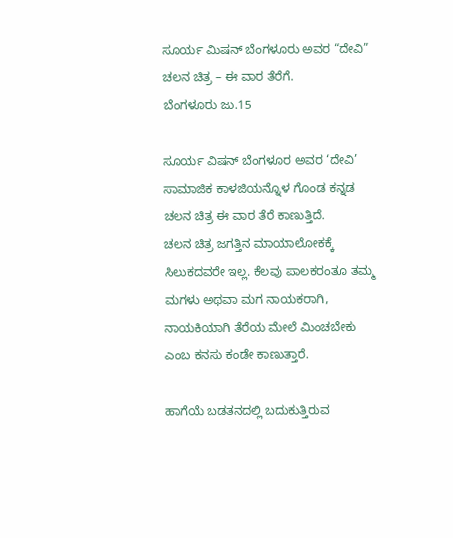ಸೂರ್ಯ ಮಿಷನ್ ಬೆಂಗಳೂರು ಅವರ “ದೇವಿ” ಚಲನ ಚಿತ್ರ – ಈ ವಾರ ತೆರೆಗೆ.
ಬೆಂಗಳೂರು ಜು.15

ಸೂರ್ಯ ವಿಷನ್ ಬೆಂಗಳೂರ ಅವರ ‘ದೇವಿ’ ಸಾಮಾಜಿಕ ಕಾಳಜಿಯನ್ನೊಳ ಗೊಂಡ ಕನ್ನಡ ಚಲನ ಚಿತ್ರ ಈ ವಾರ ತೆರೆ ಕಾಣುತ್ತಿದೆ.
ಚಲನ ಚಿತ್ರ ಜಗತ್ತಿನ ಮಾಯಾಲೋಕಕ್ಕೆ ಸಿಲುಕದವರೇ ಇಲ್ಲ. ಕೆಲವು ಪಾಲಕರಂತೂ ತಮ್ಮ ಮಗಳು ಅಥವಾ ಮಗ ನಾಯಕರಾಗಿ, ನಾಯಕಿಯಾಗಿ ತೆರೆಯ ಮೇಲೆ ಮಿಂಚಬೇಕು ಎಂಬ ಕನಸು ಕಂಡೇ ಕಾಣುತ್ತಾರೆ.

ಹಾಗೆಯೆ ಬಡತನದಲ್ಲಿ ಬದುಕುತ್ತಿರುವ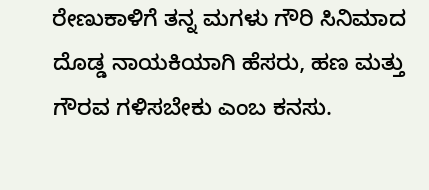ರೇಣುಕಾಳಿಗೆ ತನ್ನ ಮಗಳು ಗೌರಿ ಸಿನಿಮಾದ ದೊಡ್ಡ ನಾಯಕಿಯಾಗಿ ಹೆಸರು, ಹಣ ಮತ್ತು ಗೌರವ ಗಳಿಸಬೇಕು ಎಂಬ ಕನಸು.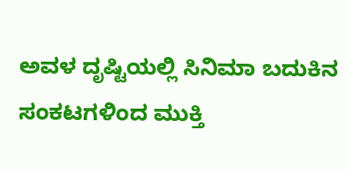ಅವಳ ದೃಷ್ಟಿಯಲ್ಲಿ ಸಿನಿಮಾ ಬದುಕಿನ ಸಂಕಟಗಳಿಂದ ಮುಕ್ತಿ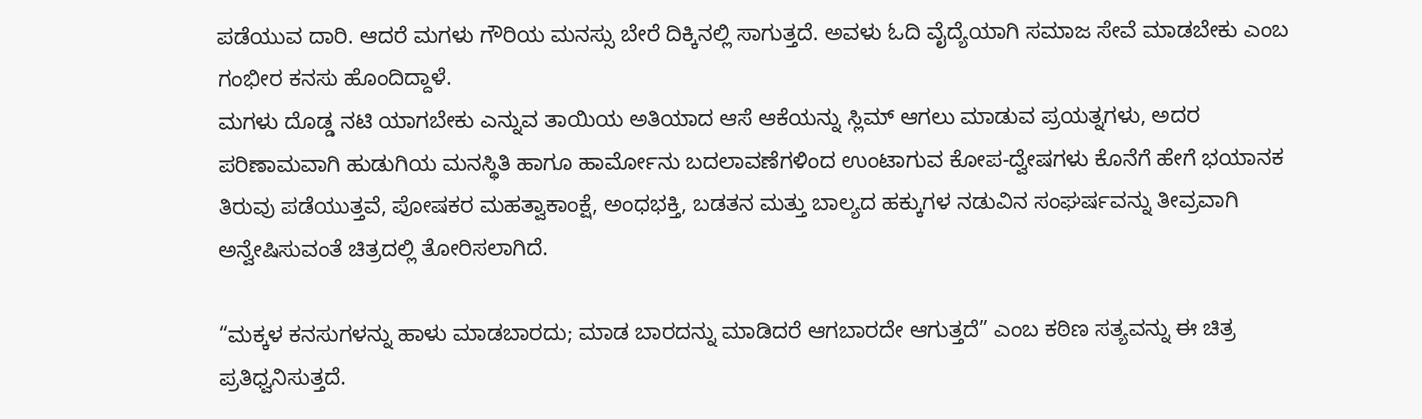ಪಡೆಯುವ ದಾರಿ. ಆದರೆ ಮಗಳು ಗೌರಿಯ ಮನಸ್ಸು ಬೇರೆ ದಿಕ್ಕಿನಲ್ಲಿ ಸಾಗುತ್ತದೆ. ಅವಳು ಓದಿ ವೈದ್ಯೆಯಾಗಿ ಸಮಾಜ ಸೇವೆ ಮಾಡಬೇಕು ಎಂಬ ಗಂಭೀರ ಕನಸು ಹೊಂದಿದ್ದಾಳೆ.
ಮಗಳು ದೊಡ್ಡ ನಟಿ ಯಾಗಬೇಕು ಎನ್ನುವ ತಾಯಿಯ ಅತಿಯಾದ ಆಸೆ ಆಕೆಯನ್ನು ಸ್ಲಿಮ್ ಆಗಲು ಮಾಡುವ ಪ್ರಯತ್ನಗಳು, ಅದರ ಪರಿಣಾಮವಾಗಿ ಹುಡುಗಿಯ ಮನಸ್ಥಿತಿ ಹಾಗೂ ಹಾರ್ಮೋನು ಬದಲಾವಣೆಗಳಿಂದ ಉಂಟಾಗುವ ಕೋಪ-ದ್ವೇಷಗಳು ಕೊನೆಗೆ ಹೇಗೆ ಭಯಾನಕ ತಿರುವು ಪಡೆಯುತ್ತವೆ, ಪೋಷಕರ ಮಹತ್ವಾಕಾಂಕ್ಷೆ, ಅಂಧಭಕ್ತಿ, ಬಡತನ ಮತ್ತು ಬಾಲ್ಯದ ಹಕ್ಕುಗಳ ನಡುವಿನ ಸಂಘರ್ಷವನ್ನು ತೀವ್ರವಾಗಿ ಅನ್ವೇಷಿಸುವಂತೆ ಚಿತ್ರದಲ್ಲಿ ತೋರಿಸಲಾಗಿದೆ.

“ಮಕ್ಕಳ ಕನಸುಗಳನ್ನು ಹಾಳು ಮಾಡಬಾರದು; ಮಾಡ ಬಾರದನ್ನು ಮಾಡಿದರೆ ಆಗಬಾರದೇ ಆಗುತ್ತದೆ” ಎಂಬ ಕಠಿಣ ಸತ್ಯವನ್ನು ಈ ಚಿತ್ರ ಪ್ರತಿಧ್ವನಿಸುತ್ತದೆ.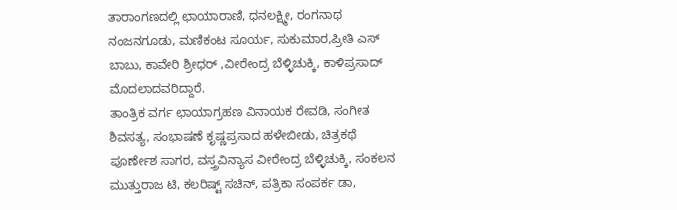ತಾರಾಂಗಣದಲ್ಲಿ ಛಾಯಾರಾಣಿ, ಧನಲಕ್ಷ್ಮೀ, ರಂಗನಾಥ ನಂಜನಗೂಡು, ಮಣಿಕಂಟ ಸೂರ್ಯ, ಸುಕುಮಾರ,ಪ್ರೀತಿ ಎಸ್ ಬಾಬು, ಕಾವೇರಿ ಶ್ರೀಧರ್ ,ವೀರೇಂದ್ರ ಬೆಳ್ಳಿಚುಕ್ಕಿ, ಕಾಳಿಪ್ರಸಾದ್ ಮೊದಲಾದವರಿದ್ದಾರೆ.
ತಾಂತ್ರಿಕ ವರ್ಗ ಛಾಯಾಗ್ರಹಣ ವಿನಾಯಕ ರೇವಡಿ, ಸಂಗೀತ ಶಿವಸತ್ಯ, ಸಂಭಾಷಣೆ ಕೃಷ್ಣಪ್ರಸಾದ ಹಳೇಬೀಡು, ಚಿತ್ರಕಥೆ ಪೂರ್ಣೇಶ ಸಾಗರ, ವಸ್ತ್ರವಿನ್ಯಾಸ ವೀರೇಂದ್ರ ಬೆಳ್ಳಿಚುಕ್ಕಿ, ಸಂಕಲನ ಮುತ್ತುರಾಜ ಟಿ, ಕಲರಿಷ್ಟ್ ಸಚಿನ್, ಪತ್ರಿಕಾ ಸಂಪರ್ಕ ಡಾ,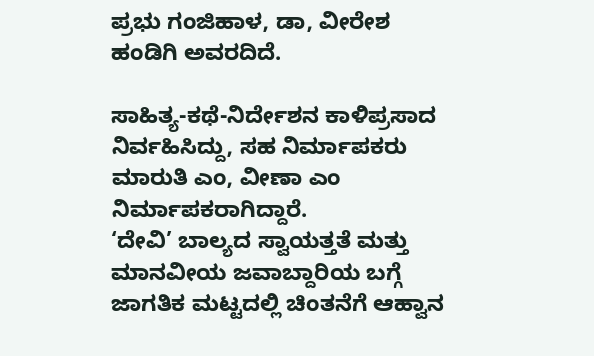ಪ್ರಭು ಗಂಜಿಹಾಳ, ಡಾ, ವೀರೇಶ ಹಂಡಿಗಿ ಅವರದಿದೆ.

ಸಾಹಿತ್ಯ-ಕಥೆ-ನಿರ್ದೇಶನ ಕಾಳಿಪ್ರಸಾದ ನಿರ್ವಹಿಸಿದ್ದು, ಸಹ ನಿರ್ಮಾಪಕರು ಮಾರುತಿ ಎಂ, ವೀಣಾ ಎಂ ನಿರ್ಮಾಪಕರಾಗಿದ್ದಾರೆ.
‘ದೇವಿ’ ಬಾಲ್ಯದ ಸ್ವಾಯತ್ತತೆ ಮತ್ತು ಮಾನವೀಯ ಜವಾಬ್ದಾರಿಯ ಬಗ್ಗೆ ಜಾಗತಿಕ ಮಟ್ಟದಲ್ಲಿ ಚಿಂತನೆಗೆ ಆಹ್ವಾನ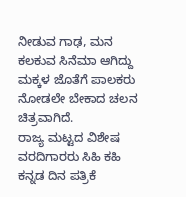ನೀಡುವ ಗಾಢ, ಮನ ಕಲಕುವ ಸಿನೆಮಾ ಆಗಿದ್ದು ಮಕ್ಕಳ ಜೊತೆಗೆ ಪಾಲಕರು ನೋಡಲೇ ಬೇಕಾದ ಚಲನ ಚಿತ್ರವಾಗಿದೆ.
ರಾಜ್ಯ ಮಟ್ಟದ ವಿಶೇಷ ವರದಿಗಾರರು ಸಿಹಿ ಕಹಿ ಕನ್ನಡ ದಿನ ಪತ್ರಿಕೆ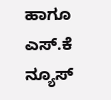ಹಾಗೂ ಎಸ್.ಕೆ ನ್ಯೂಸ್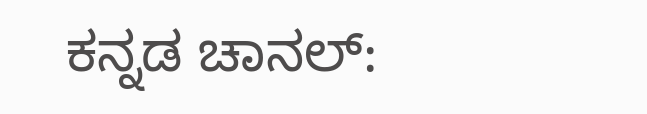ಕನ್ನಡ ಚಾನಲ್: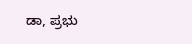ಡಾ, ಪ್ರಭು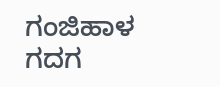ಗಂಜಿಹಾಳ ಗದಗ